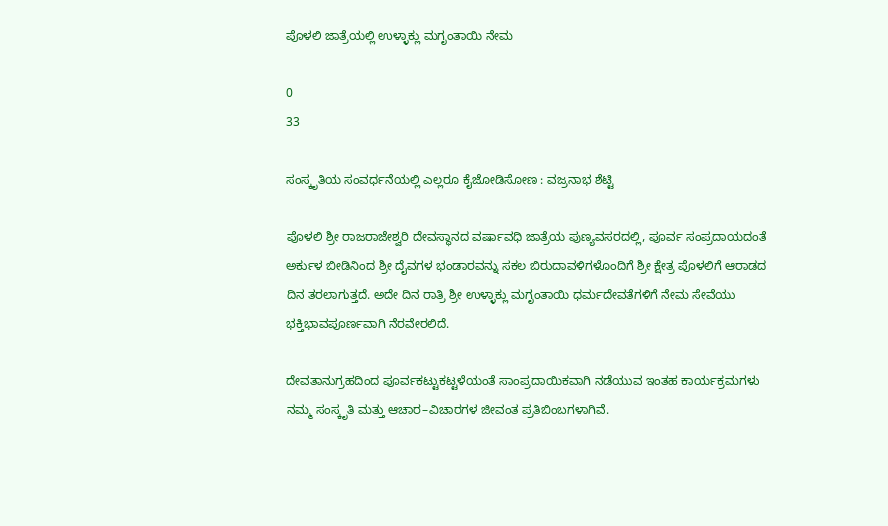ಪೊಳಲಿ ಜಾತ್ರೆಯಲ್ಲಿ ಉಳ್ಳಾಕ್ಲು ಮಗೃಂತಾಯಿ ನೇಮ

0
33

ಸಂಸ್ಕೃತಿಯ ಸಂವರ್ಧನೆಯಲ್ಲಿ ಎಲ್ಲರೂ ಕೈಜೋಡಿಸೋಣ : ವಜ್ರನಾಭ ಶೆಟ್ಟಿ

ಪೊಳಲಿ ಶ್ರೀ ರಾಜರಾಜೇಶ್ವರಿ ದೇವಸ್ಥಾನದ ವರ್ಷಾವಧಿ ಜಾತ್ರೆಯ ಪುಣ್ಯವಸರದಲ್ಲಿ, ಪೂರ್ವ ಸಂಪ್ರದಾಯದಂತೆ ಅರ್ಕುಳ ಬೀಡಿನಿಂದ ಶ್ರೀ ದೈವಗಳ ಭಂಡಾರವನ್ನು ಸಕಲ ಬಿರುದಾವಳಿಗಳೊಂದಿಗೆ ಶ್ರೀ ಕ್ಷೇತ್ರ ಪೊಳಲಿಗೆ ಆರಾಡದ ದಿನ ತರಲಾಗುತ್ತದೆ. ಅದೇ ದಿನ ರಾತ್ರಿ ಶ್ರೀ ಉಳ್ಳಾಕ್ಲು ಮಗೃಂತಾಯಿ ಧರ್ಮದೇವತೆಗಳಿಗೆ ನೇಮ ಸೇವೆಯು ಭಕ್ತಿಭಾವಪೂರ್ಣವಾಗಿ ನೆರವೇರಲಿದೆ.

ದೇವತಾನುಗ್ರಹದಿಂದ ಪೂರ್ವಕಟ್ಟುಕಟ್ಟಳೆಯಂತೆ ಸಾಂಪ್ರದಾಯಿಕವಾಗಿ ನಡೆಯುವ ಇಂತಹ ಕಾರ್ಯಕ್ರಮಗಳು ನಮ್ಮ ಸಂಸ್ಕೃತಿ ಮತ್ತು ಆಚಾರ–ವಿಚಾರಗಳ ಜೀವಂತ ಪ್ರತಿಬಿಂಬಗಳಾಗಿವೆ.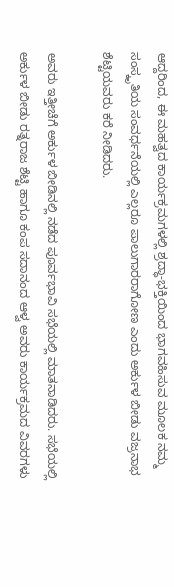ಆದ್ದರಿಂದ, ಈ ಮಹತ್ವದ ಕಾರ್ಯಕ್ರಮಗಳಲ್ಲಿ ಶ್ರದ್ಧಾ-ಭಕ್ತಿಯಿಂದ ಭಾಗವಹಿಸುವ ಮೂಲಕ ನಮ್ಮ ಸಂಸ್ಕೃತಿಯ ಸಂವರ್ಧನೆಯಲ್ಲಿ ಎಲ್ಲರೂ ಪಾಲುಗಾರರಾಗೋಣ ಎಂದು ಅರ್ಕುಳ ಬೀಡು ವಜ್ರನಾಭ ಶೆಟ್ಟಿಯವರು ಕರೆ ನೀಡಿದರು.

ಅವರು ಇತ್ತೀಚೆಗೆ ಅರ್ಕುಳ ಬೀಡಿನಲ್ಲಿ ನಡೆದ ಪೂರ್ವಭಾವಿ ಸಭೆಯಲ್ಲಿ ಮಾತನಾಡಿದರು. ಸಭೆಯಲ್ಲಿ ಅರ್ಕುಳ ಬೀಡು ರತ್ನರಾಜ ಶೆಟ್ಟಿ ಹಾಗೂ ಕಂಪ ಸದಾನಂದ ಆಳ್ವ ಅವರು ಕಾರ್ಯಕ್ರಮದ ವಿವರಗಳು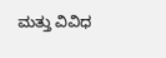ಮತ್ತು ವಿವಿಧ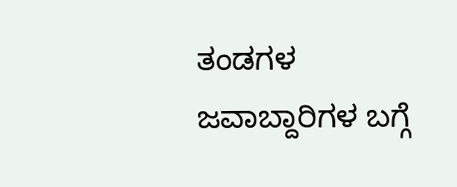ತಂಡಗಳ ಜವಾಬ್ದಾರಿಗಳ ಬಗ್ಗೆ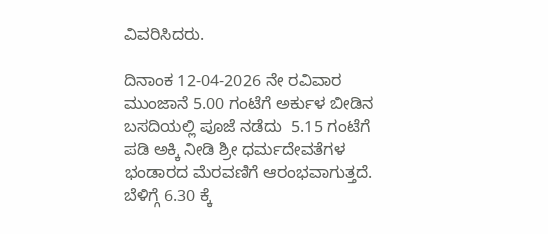ವಿವರಿಸಿದರು.

ದಿನಾಂಕ 12-04-2026 ನೇ ರವಿವಾರ ಮುಂಜಾನೆ 5.00 ಗಂಟೆಗೆ ಅರ್ಕುಳ ಬೀಡಿನ ಬಸದಿಯಲ್ಲಿ ಪೂಜೆ ನಡೆದು  5.15 ಗಂಟೆಗೆ ಪಡಿ ಅಕ್ಕಿ ನೀಡಿ ಶ್ರೀ ಧರ್ಮದೇವತೆಗಳ ಭಂಡಾರದ ಮೆರವಣಿಗೆ ಆರಂಭವಾಗುತ್ತದೆ. ಬೆಳಿಗ್ಗೆ 6.30 ಕ್ಕೆ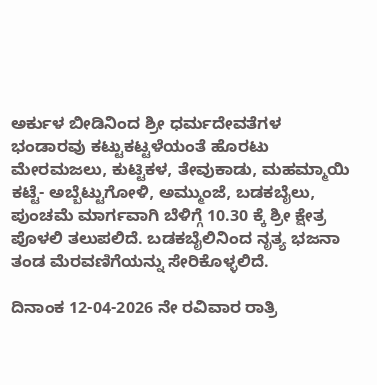ಅರ್ಕುಳ ಬೀಡಿನಿಂದ ಶ್ರೀ ಧರ್ಮದೇವತೆಗಳ ಭಂಡಾರವು ಕಟ್ಟುಕಟ್ಟಳೆಯಂತೆ ಹೊರಟು ಮೇರಮಜಲು, ಕುಟ್ಟಿಕಳ, ತೇವುಕಾಡು, ಮಹಮ್ಮಾಯಿ ಕಟ್ಟೆ- ಅಬ್ಬೆಟ್ಟುಗೋಳಿ, ಅಮ್ಮುಂಜೆ, ಬಡಕಬೈಲು, ಪುಂಚಮೆ ಮಾರ್ಗವಾಗಿ ಬೆಳಿಗ್ಗೆ 10.30 ಕ್ಕೆ ಶ್ರೀ ಕ್ಷೇತ್ರ ಪೊಳಲಿ ತಲುಪಲಿದೆ. ಬಡಕಬೈಲಿನಿಂದ ನೃತ್ಯ ಭಜನಾ ತಂಡ ಮೆರವಣಿಗೆಯನ್ನು ಸೇರಿಕೊಳ್ಳಲಿದೆ.

ದಿನಾಂಕ 12-04-2026 ನೇ ರವಿವಾರ ರಾತ್ರಿ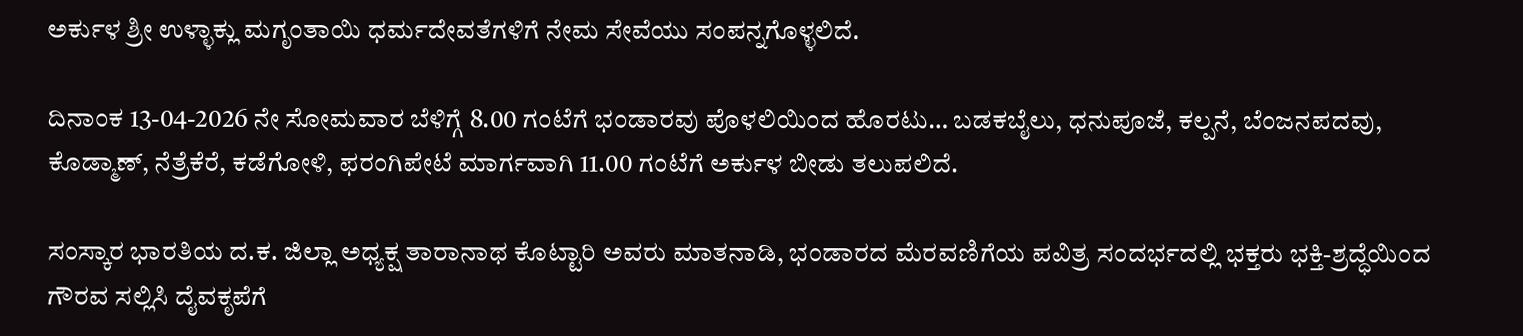ಅರ್ಕುಳ ಶ್ರೀ ಉಳ್ಳಾಕ್ಲು ಮಗೃಂತಾಯಿ ಧರ್ಮದೇವತೆಗಳಿಗೆ ನೇಮ ಸೇವೆಯು ಸಂಪನ್ನಗೊಳ್ಳಲಿದೆ.

ದಿನಾಂಕ 13-04-2026 ನೇ ಸೋಮವಾರ ಬೆಳಿಗ್ಗೆ 8.00 ಗಂಟೆಗೆ ಭಂಡಾರವು ಪೊಳಲಿಯಿಂದ ಹೊರಟು… ಬಡಕಬೈಲು, ಧನುಪೂಜೆ, ಕಲ್ಪನೆ, ಬೆಂಜನಪದವು, ಕೊಡ್ಮಾಣ್, ನೆತ್ರೆಕೆರೆ, ಕಡೆಗೋಳಿ, ಫರಂಗಿಪೇಟೆ ಮಾರ್ಗವಾಗಿ 11.00 ಗಂಟೆಗೆ ಅರ್ಕುಳ ಬೀಡು ತಲುಪಲಿದೆ.

ಸಂಸ್ಕಾರ ಭಾರತಿಯ ದ.ಕ. ಜಿಲ್ಲಾ ಅಧ್ಯಕ್ಷ ತಾರಾನಾಥ ಕೊಟ್ಟಾರಿ ಅವರು ಮಾತನಾಡಿ, ಭಂಡಾರದ ಮೆರವಣಿಗೆಯ ಪವಿತ್ರ ಸಂದರ್ಭದಲ್ಲಿ ಭಕ್ತರು ಭಕ್ತಿ-ಶ್ರದ್ಧೆಯಿಂದ ಗೌರವ ಸಲ್ಲಿಸಿ ದೈವಕೃಪೆಗೆ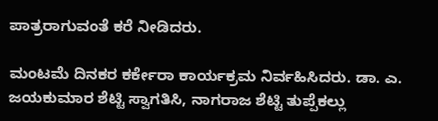ಪಾತ್ರರಾಗುವಂತೆ ಕರೆ ನೀಡಿದರು.

ಮಂಟಮೆ ದಿನಕರ ಕರ್ಕೇರಾ ಕಾರ್ಯಕ್ರಮ ನಿರ್ವಹಿಸಿದರು. ಡಾ. ಎ. ಜಯಕುಮಾರ ಶೆಟ್ಟಿ ಸ್ವಾಗತಿಸಿ, ನಾಗರಾಜ ಶೆಟ್ಟಿ ತುಪ್ಪೆಕಲ್ಲು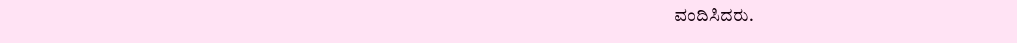ವಂದಿಸಿದರು.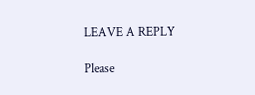LEAVE A REPLY

Please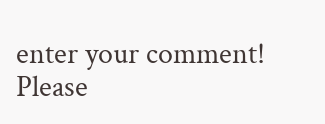enter your comment!
Please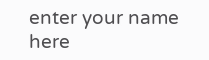enter your name here